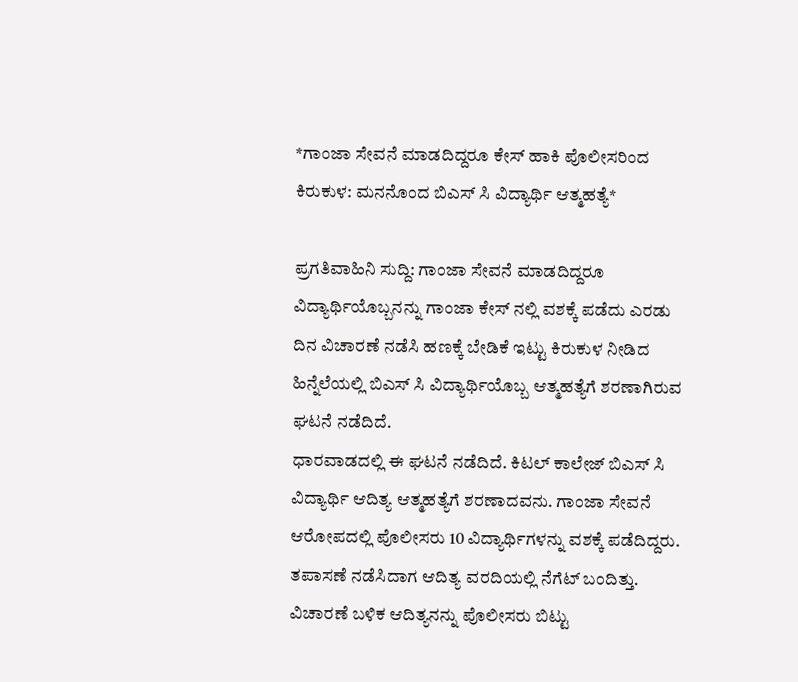*ಗಾಂಜಾ ಸೇವನೆ ಮಾಡದಿದ್ದರೂ ಕೇಸ್ ಹಾಕಿ ಪೊಲೀಸರಿಂದ ಕಿರುಕುಳ: ಮನನೊಂದ ಬಿಎಸ್ ಸಿ ವಿದ್ಯಾರ್ಥಿ ಆತ್ಮಹತ್ಯೆ*

ಪ್ರಗತಿವಾಹಿನಿ ಸುದ್ದಿ: ಗಾಂಜಾ ಸೇವನೆ ಮಾಡದಿದ್ದರೂ ವಿದ್ಯಾರ್ಥಿಯೊಬ್ಬನನ್ನು ಗಾಂಜಾ ಕೇಸ್ ನಲ್ಲಿ ವಶಕ್ಕೆ ಪಡೆದು ಎರಡು ದಿನ ವಿಚಾರಣೆ ನಡೆಸಿ ಹಣಕ್ಕೆ ಬೇಡಿಕೆ ಇಟ್ಟು ಕಿರುಕುಳ ನೀಡಿದ ಹಿನ್ನೆಲೆಯಲ್ಲಿ ಬಿಎಸ್ ಸಿ ವಿದ್ಯಾರ್ಥಿಯೊಬ್ಬ ಆತ್ಮಹತ್ಯೆಗೆ ಶರಣಾಗಿರುವ ಘಟನೆ ನಡೆದಿದೆ.
ಧಾರವಾಡದಲ್ಲಿ ಈ ಘಟನೆ ನಡೆದಿದೆ. ಕಿಟಲ್ ಕಾಲೇಜ್ ಬಿಎಸ್ ಸಿ ವಿದ್ಯಾರ್ಥಿ ಆದಿತ್ಯ ಆತ್ಮಹತ್ಯೆಗೆ ಶರಣಾದವನು. ಗಾಂಜಾ ಸೇವನೆ ಆರೋಪದಲ್ಲಿ ಪೊಲೀಸರು 10 ವಿದ್ಯಾರ್ಥಿಗಳನ್ನು ವಶಕ್ಕೆ ಪಡೆದಿದ್ದರು. ತಪಾಸಣೆ ನಡೆಸಿದಾಗ ಆದಿತ್ಯ ವರದಿಯಲ್ಲಿ ನೆಗೆಟ್ ಬಂದಿತ್ತು. ವಿಚಾರಣೆ ಬಳಿಕ ಆದಿತ್ಯನನ್ನು ಪೊಲೀಸರು ಬಿಟ್ಟು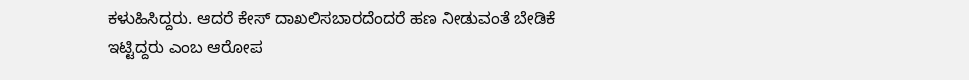ಕಳುಹಿಸಿದ್ದರು. ಆದರೆ ಕೇಸ್ ದಾಖಲಿಸಬಾರದೆಂದರೆ ಹಣ ನೀಡುವಂತೆ ಬೇಡಿಕೆ ಇಟ್ಟಿದ್ದರು ಎಂಬ ಆರೋಪ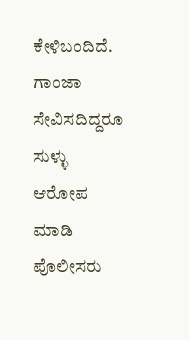ಕೇಳಿಬಂದಿದೆ.
ಗಾಂಜಾ ಸೇವಿಸದಿದ್ದರೂ ಸುಳ್ಳು ಆರೋಪ ಮಾಡಿ ಪೊಲೀಸರು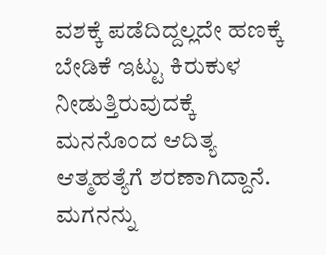ವಶಕ್ಕೆ ಪಡೆದಿದ್ದಲ್ಲದೇ ಹಣಕ್ಕೆ ಬೇಡಿಕೆ ಇಟ್ಟು ಕಿರುಕುಳ ನೀಡುತ್ತಿರುವುದಕ್ಕೆ ಮನನೊಂದ ಆದಿತ್ಯ ಆತ್ಮಹತ್ಯೆಗೆ ಶರಣಾಗಿದ್ದಾನೆ. ಮಗನನ್ನು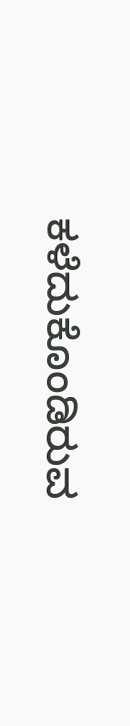ಕಳೆದುಕೊಂಡಿರುವ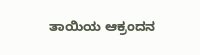ತಾಯಿಯ ಆಕ್ರಂದನ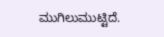ಮುಗಿಲುಮುಟ್ಟಿದೆ.